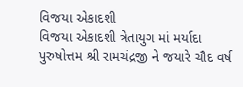વિજયા એકાદશી
વિજયા એકાદશી ત્રેતાયુગ માં મર્યાદા પુરુષોત્તમ શ્રી રામચંદ્રજી ને જયારે ચૌદ વર્ષ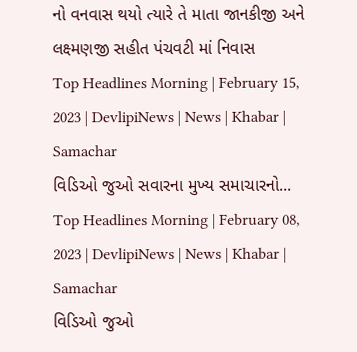નો વનવાસ થયો ત્યારે તે માતા જાનકીજી અને લક્ષ્મણજી સહીત પંચવટી માં નિવાસ
Top Headlines Morning | February 15, 2023 | DevlipiNews | News | Khabar | Samachar
વિડિઓ જુઓ સવારના મુખ્ય સમાચારનો...
Top Headlines Morning | February 08, 2023 | DevlipiNews | News | Khabar | Samachar
વિડિઓ જુઓ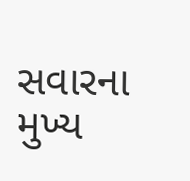સવારના મુખ્ય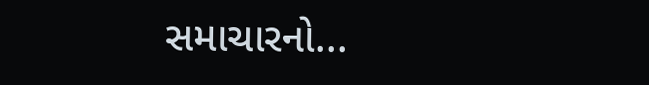સમાચારનો...